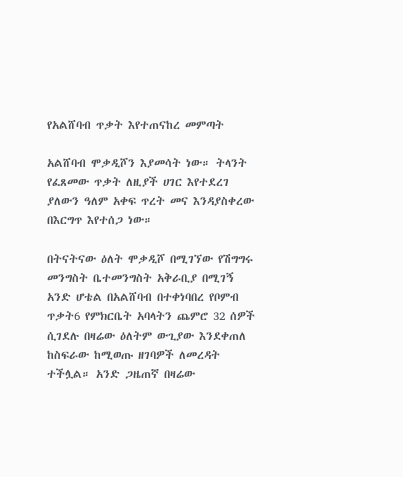የአልሸባብ ጥቃት እየተጠናከረ መምጣት

አልሸባብ ሞቃዲሾን እያመሳት ነው። ትላንት የፈጸመው ጥቃት ለዚያች ሀገር እየተደረገ ያለውን ዓለም አቀፍ ጥረት መና እንዳያስቀረው በእርግጥ እየተሰጋ ነው።

በትናትናው ዕለት ሞቃዲሾ በሚገኘው የሽግግሩ መንግስት ቤተመንግስት አቅራቢያ በሚገኝ አንድ ሆቴል በአልሸባብ በተቀነባበረ የቦምብ ጥቃት6 የምክርቤት አባላትን ጨምሮ 32 ሰዎች ሲገደሉ በዛሬው ዕለትም ውጊያው እንደቀጠለ ከስፍራው ከሚወጡ ዘገባዎች ለመረዳት ተችሏል። አንድ ጋዜጠኛ በዛሬው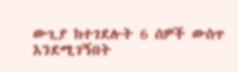ውጊያ ከተገደሉት 6 ሰዎች ውስጥ እንደሚገኝበት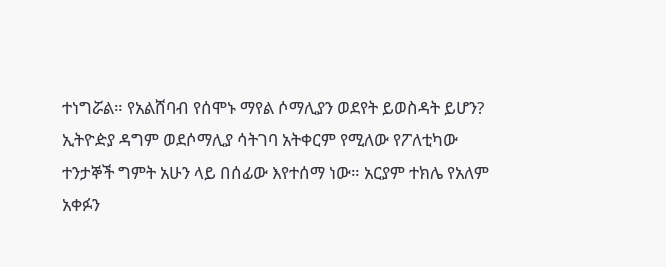ተነግሯል። የአልሸባብ የሰሞኑ ማየል ሶማሊያን ወደየት ይወስዳት ይሆን? ኢትዮዽያ ዳግም ወደሶማሊያ ሳትገባ አትቀርም የሚለው የፖለቲካው ተንታኞች ግምት አሁን ላይ በሰፊው እየተሰማ ነው። አርያም ተክሌ የአለም አቀፉን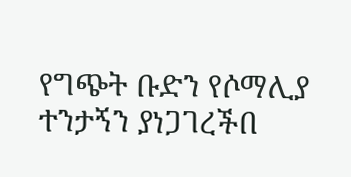የግጭት ቡድን የሶማሊያ ተንታኝን ያነጋገረችበ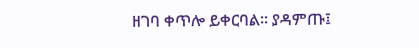ዘገባ ቀጥሎ ይቀርባል። ያዳምጡ፤